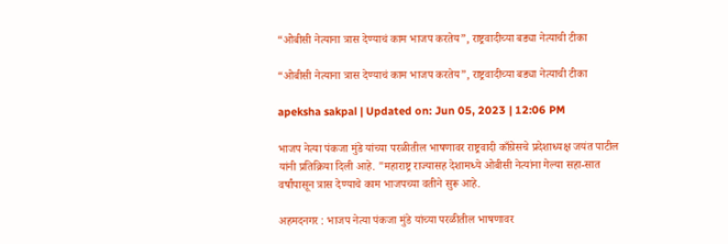“ओबीसी नेत्याना त्रास देण्याचं काम भाजप करतेय”, राष्ट्रवादीच्या बड्या नेत्याची टीका

“ओबीसी नेत्याना त्रास देण्याचं काम भाजप करतेय”, राष्ट्रवादीच्या बड्या नेत्याची टीका

apeksha sakpal | Updated on: Jun 05, 2023 | 12:06 PM

भाजप नेत्या पंकजा मुंडे यांच्या परळीतील भाषणावर राष्ट्रवादी काँग्रेसचे प्रदेशाध्यक्ष जयंत पाटील यांनी प्रतिक्रिया दिली आहे. "महाराष्ट्र राज्यासह देशामध्ये ओबीसी नेत्यांना गेल्या सहा-सात वर्षांपासून त्रास देण्याचे काम भाजपच्या वतीने सुरू आहे.

अहमदनगर : भाजप नेत्या पंकजा मुंडे यांच्या परळीतील भाषणावर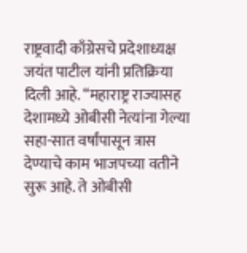राष्ट्रवादी काँग्रेसचे प्रदेशाध्यक्ष जयंत पाटील यांनी प्रतिक्रिया दिली आहे. “महाराष्ट्र राज्यासह देशामध्ये ओबीसी नेत्यांना गेल्या सहा-सात वर्षांपासून त्रास देण्याचे काम भाजपच्या वतीने सुरू आहे. ते ओबीसी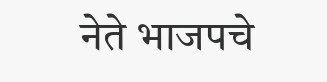नेते भाजपचे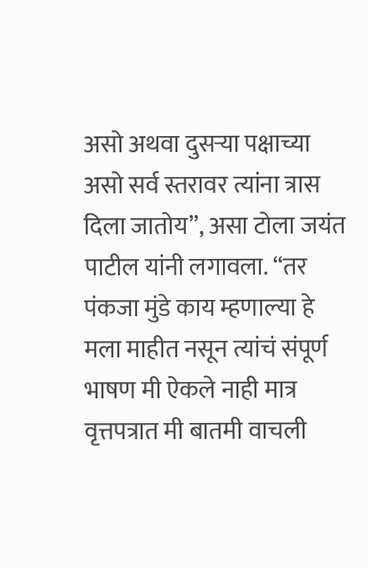असो अथवा दुसऱ्या पक्षाच्या असो सर्व स्तरावर त्यांना त्रास दिला जातोय”, असा टोला जयंत पाटील यांनी लगावला. “तर पंकजा मुंडे काय म्हणाल्या हे मला माहीत नसून त्यांचं संपूर्ण भाषण मी ऐकले नाही मात्र वृत्तपत्रात मी बातमी वाचली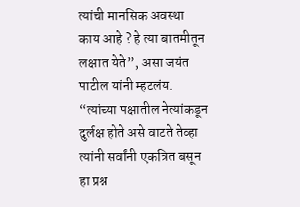त्यांची मानसिक अवस्था काय आहे ? हे त्या बातमीतून लक्षात येते”, असा जयंत पाटील यांनी म्हटलंय. “त्यांच्या पक्षातील नेत्यांकडून दुर्लक्ष होते असे वाटते तेव्हा त्यांनी सर्वांनी एकत्रित बसून हा प्रश्न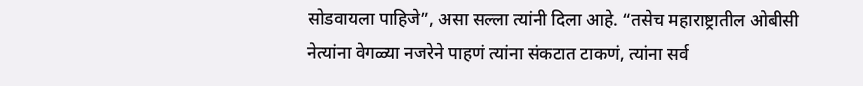सोडवायला पाहिजे”, असा सल्ला त्यांनी दिला आहे. “तसेच महाराष्ट्रातील ओबीसी नेत्यांना वेगळ्या नजरेने पाहणं त्यांना संकटात टाकणं, त्यांना सर्व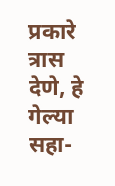प्रकारे त्रास देणे, हे गेल्या सहा-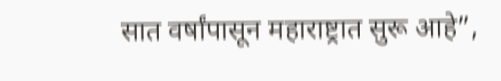सात वर्षांपासून महाराष्ट्रात सुरू आहे”,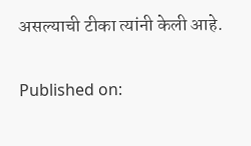असल्याची टीका त्यांनी केली आहे.

Published on: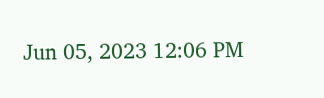Jun 05, 2023 12:06 PM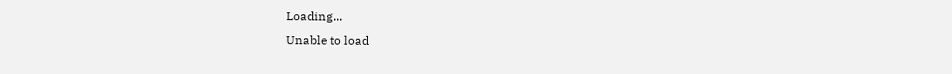Loading...
Unable to load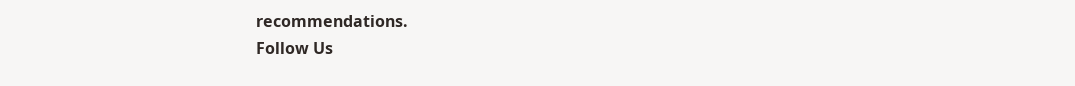recommendations.
Follow Us